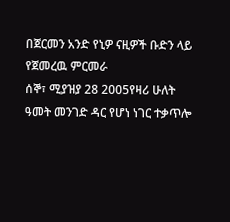በጀርመን አንድ የኒዎ ናዚዎች ቡድን ላይ የጀመረዉ ምርመራ
ሰኞ፣ ሚያዝያ 28 2005የዛሪ ሁለት ዓመት መንገድ ዳር የሆነ ነገር ተቃጥሎ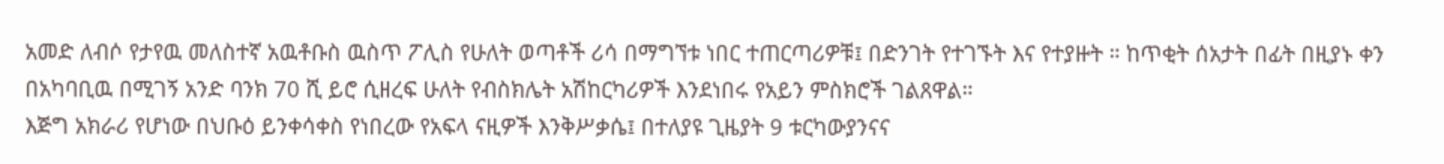አመድ ለብሶ የታየዉ መለስተኛ አዉቶቡስ ዉስጥ ፖሊስ የሁለት ወጣቶች ሪሳ በማግኘቱ ነበር ተጠርጣሪዎቹ፤ በድንገት የተገኙት እና የተያዙት ። ከጥቂት ሰአታት በፊት በዚያኑ ቀን በአካባቢዉ በሚገኝ አንድ ባንክ 70 ሺ ይሮ ሲዘረፍ ሁለት የብስክሌት አሽከርካሪዎች እንደነበሩ የአይን ምስክሮች ገልጸዋል።
እጅግ አክራሪ የሆነው በህቡዕ ይንቀሳቀስ የነበረው የአፍላ ናዚዎች እንቅሥቃሴ፤ በተለያዩ ጊዜያት 9 ቱርካውያንናና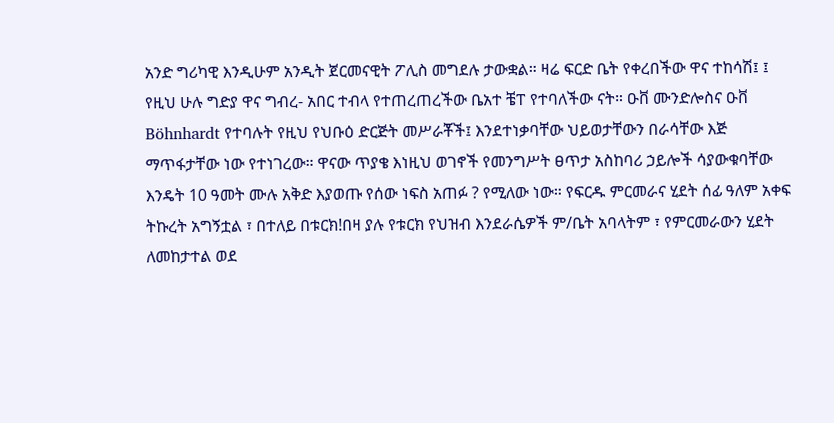አንድ ግሪካዊ እንዲሁም አንዲት ጀርመናዊት ፖሊስ መግደሉ ታውቋል። ዛሬ ፍርድ ቤት የቀረበችው ዋና ተከሳሽ፤ ፤ የዚህ ሁሉ ግድያ ዋና ግብረ- አበር ተብላ የተጠረጠረችው ቤአተ ቼፐ የተባለችው ናት። ዑቨ ሙንድሎስና ዑቨ Böhnhardt የተባሉት የዚህ የህቡዕ ድርጅት መሥራቾች፤ እንደተነቃባቸው ህይወታቸውን በራሳቸው እጅ ማጥፋታቸው ነው የተነገረው። ዋናው ጥያቄ እነዚህ ወገኖች የመንግሥት ፀጥታ አስከባሪ ኃይሎች ሳያውቁባቸው እንዴት 10 ዓመት ሙሉ አቅድ እያወጡ የሰው ነፍስ አጠፉ ? የሚለው ነው። የፍርዱ ምርመራና ሂደት ሰፊ ዓለም አቀፍ ትኩረት አግኝቷል ፣ በተለይ በቱርክ!በዛ ያሉ የቱርክ የህዝብ እንደራሴዎች ም/ቤት አባላትም ፣ የምርመራውን ሂደት ለመከታተል ወደ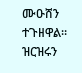ሙዑሸን ተጉዘዋል። ዝርዝሩን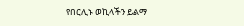የበርሊኑ ወኪላችን ይልማ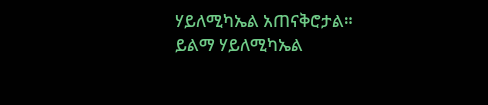ሃይለሚካኤል አጠናቅሮታል።
ይልማ ሃይለሚካኤል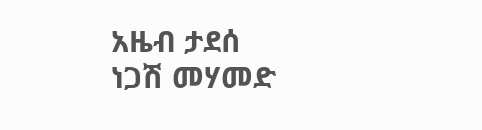አዜብ ታደሰ
ነጋሽ መሃመድ